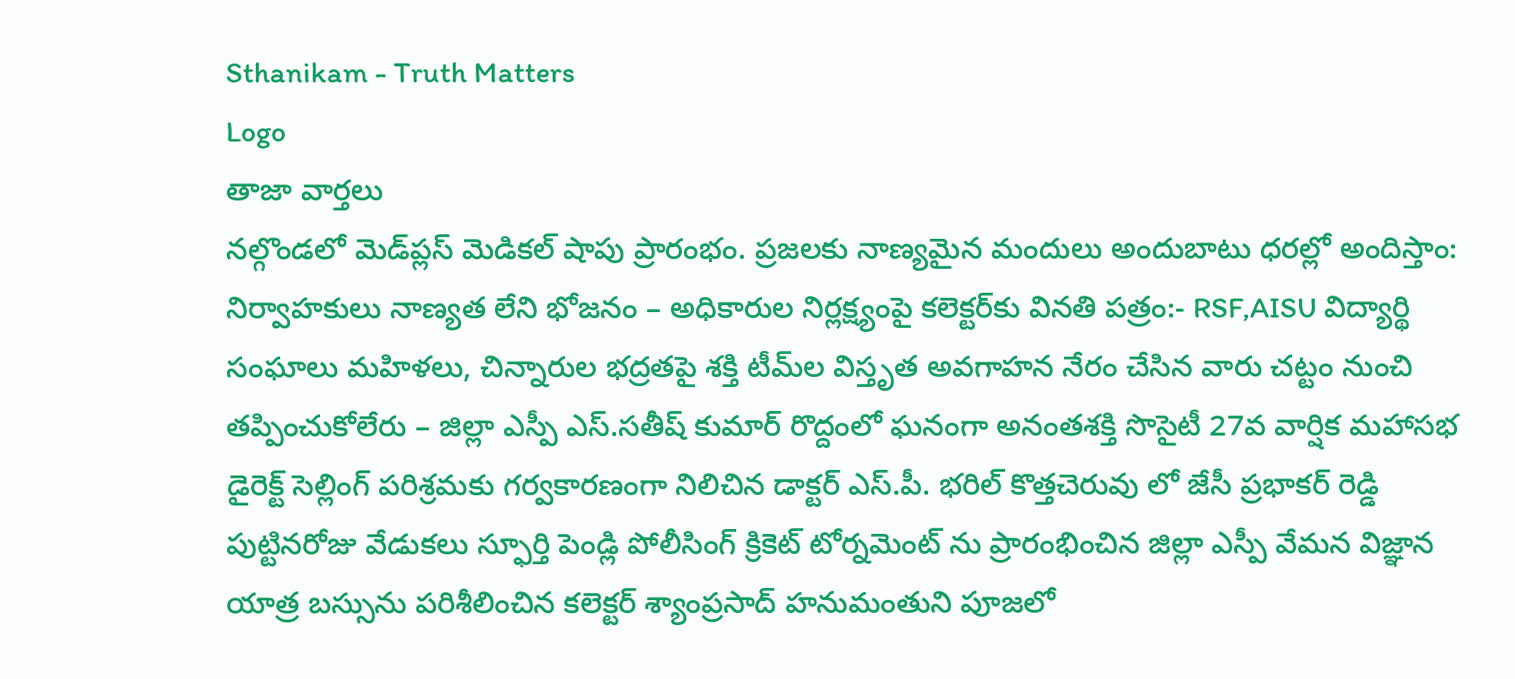Sthanikam - Truth Matters
Logo
తాజా వార్తలు
నల్గొండలో మెడ్‌ప్లస్ మెడికల్ షాపు ప్రారంభం. ప్రజలకు నాణ్యమైన మందులు అందుబాటు ధరల్లో అందిస్తాం: నిర్వాహకులు నాణ్యత లేని భోజనం – అధికారుల నిర్లక్ష్యంపై కలెక్టర్‌కు వినతి పత్రం:- RSF,AISU విద్యార్థి సంఘాలు మహిళలు, చిన్నారుల భద్రతపై శక్తి టీమ్‌ల విస్తృత అవగాహన నేరం చేసిన వారు చట్టం నుంచి తప్పించుకోలేరు – జిల్లా ఎస్పీ ఎస్.సతీష్ కుమార్ రొద్దంలో ఘనంగా అనంతశక్తి సొసైటీ 27వ వార్షిక మహాసభ డైరెక్ట్ సెల్లింగ్ పరిశ్రమకు గర్వకారణంగా నిలిచిన డాక్టర్ ఎస్.పీ. భరిల్ కొత్తచెరువు లో జేసీ ప్రభాకర్ రెడ్డి పుట్టినరోజు వేడుకలు స్ఫూర్తి పెండ్లి పోలీసింగ్ క్రికెట్ టోర్నమెంట్ ను ప్రారంభించిన జిల్లా ఎస్పీ వేమన విజ్ఞాన యాత్ర బస్సును పరిశీలించిన కలెక్టర్ శ్యాంప్రసాద్ హనుమంతుని పూజలో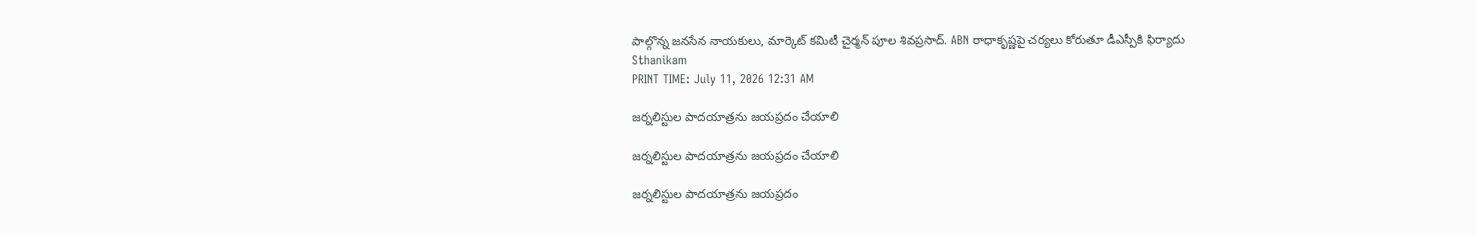పాల్గొన్న జనసేన నాయకులు, మార్కెట్ కమిటీ చైర్మన్ పూల శివప్రసాద్. ABN రాధాకృష్ణపై చర్యలు కోరుతూ డీఎస్పీకి ఫిర్యాదు
Sthanikam
PRINT TIME: July 11, 2026 12:31 AM

జర్నలిస్టుల పాదయాత్రను జయప్రదం చేయాలి

జర్నలిస్టుల పాదయాత్రను జయప్రదం చేయాలి

జర్నలిస్టుల పాదయాత్రను జయప్రదం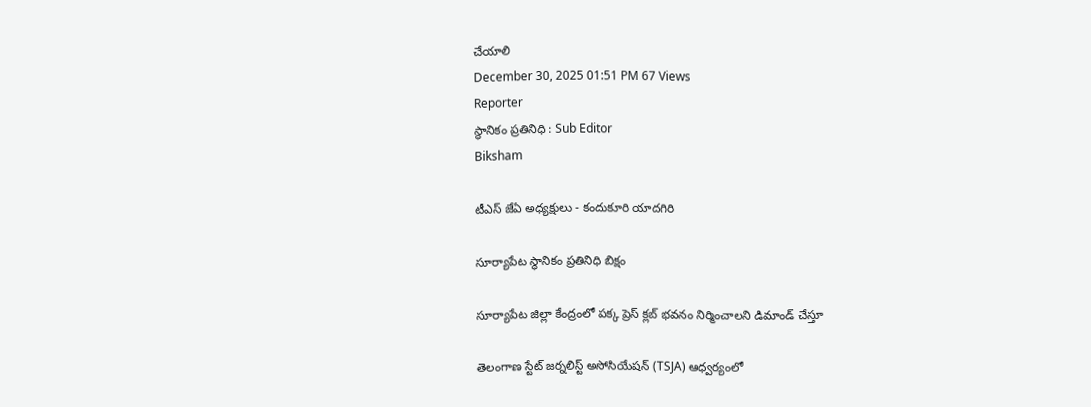చేయాలి
December 30, 2025 01:51 PM 67 Views
Reporter
స్థానికం ప్రతినిధి : Sub Editor
Biksham

టీఎస్ జేఏ అధ్యక్షులు - కందుకూరి యాదగిరి

సూర్యాపేట స్థానికం ప్రతినిధి బిక్షం

సూర్యాపేట జిల్లా కేంద్రంలో పక్క ప్రెస్ క్లబ్ భవనం నిర్మించాలని డిమాండ్ చేస్తూ

తెలంగాణ స్టేట్ జర్నలిస్ట్ అసోసియేషన్ (TSJA) ఆధ్వర్యంలో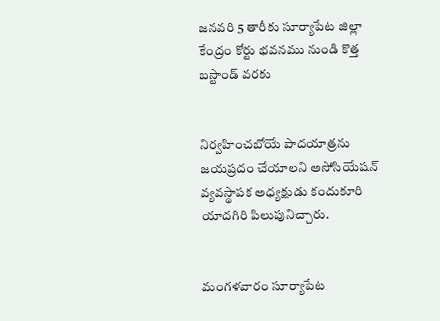జనవరి 5 తారీకు సూర్యాపేట జిల్లా కేంద్రం కోర్టు భవనము నుండి కొత్త బస్టాండ్ వరకు


నిర్వహించబోయే పాదయాత్రను జయప్రదం చేయాలని అసోసియేషన్ వ్యవస్థాపక అధ్యక్షుడు కందుకూరి యాదగిరి పిలుపునిచ్చారు.


మంగళవారం సూర్యాపేట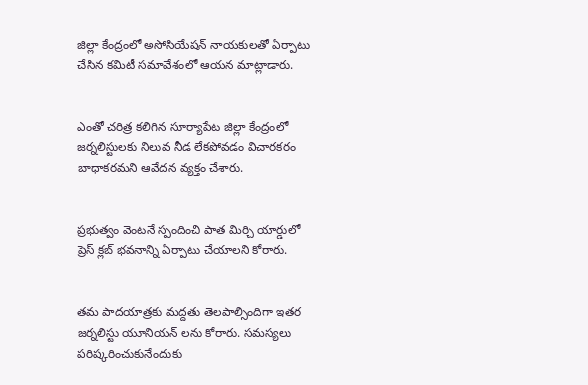జిల్లా కేంద్రంలో అసోసియేషన్ నాయకులతో ఏర్పాటు చేసిన కమిటీ సమావేశంలో ఆయన మాట్లాడారు.


ఎంతో చరిత్ర కలిగిన సూర్యాపేట జిల్లా కేంద్రంలో జర్నలిస్టులకు నిలువ నీడ లేకపోవడం విచారకరం బాధాకరమని ఆవేదన వ్యక్తం చేశారు.


ప్రభుత్వం వెంటనే స్పందించి పాత మిర్చి యార్డులో ప్రెస్ క్లబ్ భవనాన్ని ఏర్పాటు చేయాలని కోరారు.


తమ పాదయాత్రకు మద్దతు తెలపాల్సిందిగా ఇతర జర్నలిస్టు యూనియన్ లను కోరారు. సమస్యలు పరిష్కరించుకునేందుకు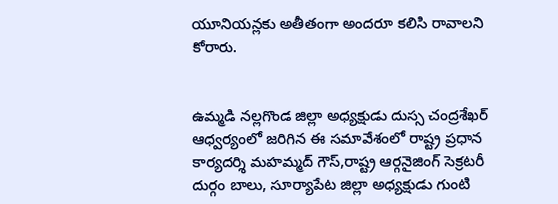యూనియన్లకు అతీతంగా అందరూ కలిసి రావాలని కోరారు.


ఉమ్మడి నల్లగొండ జిల్లా అధ్యక్షుడు దుస్స చంద్రశేఖర్ ఆధ్వర్యంలో జరిగిన ఈ సమావేశంలో రాష్ట్ర ప్రధాన కార్యదర్శి మహమ్మద్ గౌస్,రాష్ట్ర ఆర్గనైజింగ్ సెక్రటరీ దుర్గం బాలు, సూర్యాపేట జిల్లా అధ్యక్షుడు గుంటి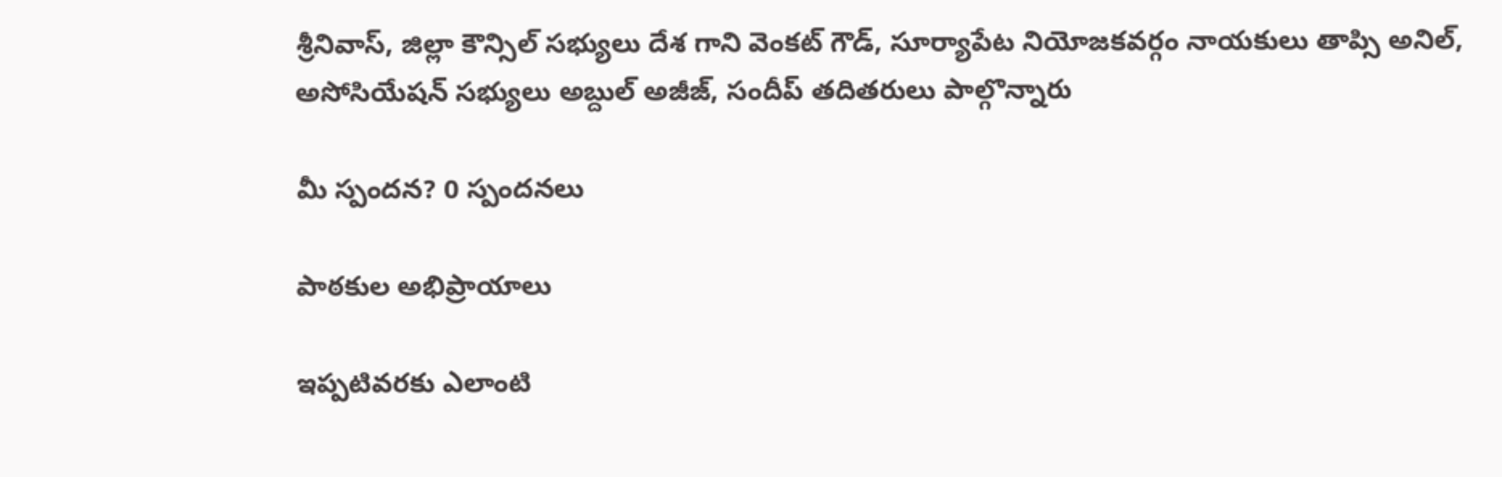శ్రీనివాస్, జిల్లా కౌన్సిల్ సభ్యులు దేశ గాని వెంకట్ గౌడ్, సూర్యాపేట నియోజకవర్గం నాయకులు తాప్సి అనిల్, అసోసియేషన్ సభ్యులు అబ్దుల్ అజీజ్, సందీప్ తదితరులు పాల్గొన్నారు

మీ స్పందన? 0 స్పందనలు

పాఠకుల అభిప్రాయాలు

ఇప్పటివరకు ఎలాంటి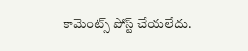కామెంట్స్ పోస్ట్ చేయలేదు.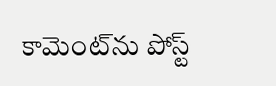కామెంట్‌ను పోస్ట్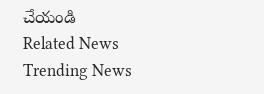చేయండి
Related News
Trending News